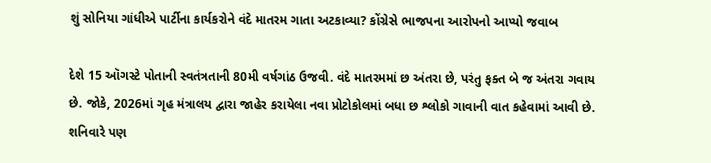શું સોનિયા ગાંધીએ પાર્ટીના કાર્યકરોને વંદે માતરમ ગાતા અટકાવ્યા? કોંગ્રેસે ભાજપના આરોપનો આપ્યો જવાબ

દેશે 15 ઑગસ્ટે પોતાની સ્વતંત્રતાની 80મી વર્ષગાંઠ ઉજવી. વંદે માતરમમાં છ અંતરા છે, પરંતુ ફક્ત બે જ અંતરા ગવાય છે. જોકે, 2026માં ગૃહ મંત્રાલય દ્વારા જાહેર કરાયેલા નવા પ્રોટોકોલમાં બધા છ શ્લોકો ગાવાની વાત કહેવામાં આવી છે. શનિવારે પણ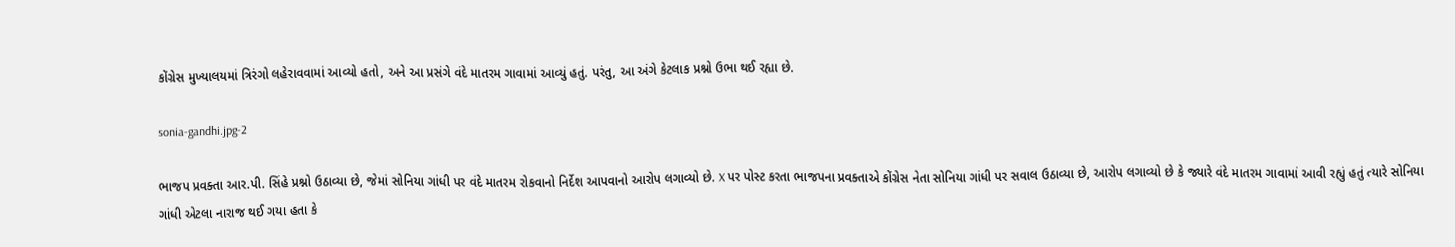કોંગ્રેસ મુખ્યાલયમાં ત્રિરંગો લહેરાવવામાં આવ્યો હતો, અને આ પ્રસંગે વંદે માતરમ ગાવામાં આવ્યું હતું. પરંતુ, આ અંગે કેટલાક પ્રશ્નો ઉભા થઈ રહ્યા છે.

sonia-gandhi.jpg-2

ભાજપ પ્રવક્તા આર.પી. સિંહે પ્રશ્નો ઉઠાવ્યા છે, જેમાં સોનિયા ગાંધી પર વંદે માતરમ રોકવાનો નિર્દેશ આપવાનો આરોપ લગાવ્યો છે. X પર પોસ્ટ કરતા ભાજપના પ્રવક્તાએ કોંગ્રેસ નેતા સોનિયા ગાંધી પર સવાલ ઉઠાવ્યા છે, આરોપ લગાવ્યો છે કે જ્યારે વંદે માતરમ ગાવામાં આવી રહ્યું હતું ત્યારે સોનિયા ગાંધી એટલા નારાજ થઈ ગયા હતા કે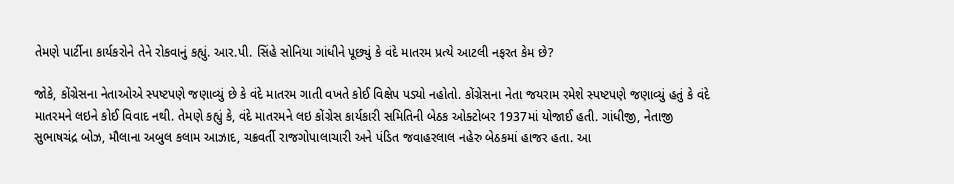તેમણે પાર્ટીના કાર્યકરોને તેને રોકવાનું કહ્યું. આર.પી. સિંહે સોનિયા ગાંધીને પૂછ્યું કે વંદે માતરમ પ્રત્યે આટલી નફરત કેમ છે?

જોકે, કોંગ્રેસના નેતાઓએ સ્પષ્ટપણે જણાવ્યું છે કે વંદે માતરમ ગાતી વખતે કોઈ વિક્ષેપ પડ્યો નહોતો. કોંગ્રેસના નેતા જયરામ રમેશે સ્પષ્ટપણે જણાવ્યું હતું કે વંદે માતરમને લઇને કોઈ વિવાદ નથી. તેમણે કહ્યું કે, વંદે માતરમને લઇ કોંગ્રેસ કાર્યકારી સમિતિની બેઠક ઓક્ટોબર 1937માં યોજાઈ હતી. ગાંધીજી, નેતાજી સુભાષચંદ્ર બોઝ, મૌલાના અબુલ કલામ આઝાદ, ચક્રવર્તી રાજગોપાલાચારી અને પંડિત જવાહરલાલ નહેરુ બેઠકમાં હાજર હતા. આ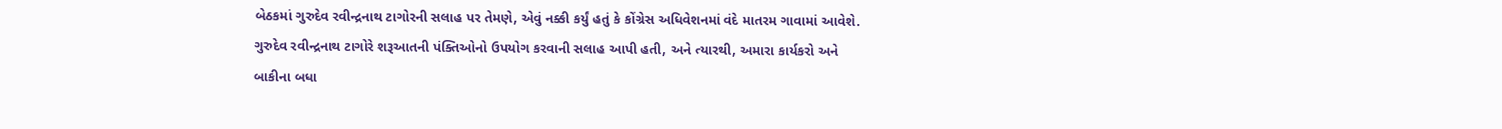બેઠકમાં ગુરુદેવ રવીન્દ્રનાથ ટાગોરની સલાહ પર તેમણે, એવું નક્કી કર્યું હતું કે કોંગ્રેસ અધિવેશનમાં વંદે માતરમ ગાવામાં આવેશે. ગુરુદેવ રવીન્દ્રનાથ ટાગોરે શરૂઆતની પંક્તિઓનો ઉપયોગ કરવાની સલાહ આપી હતી, અને ત્યારથી, અમારા કાર્યકરો અને બાકીના બધા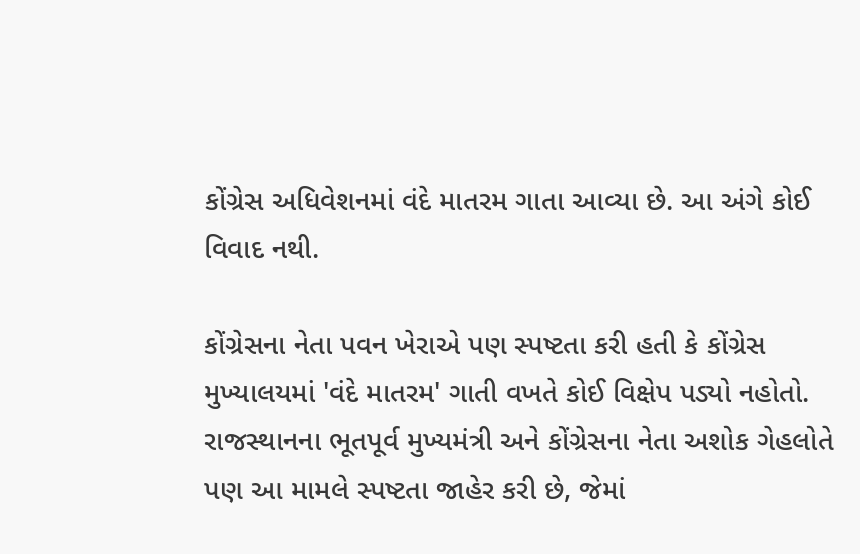કોંગ્રેસ અધિવેશનમાં વંદે માતરમ ગાતા આવ્યા છે. આ અંગે કોઈ વિવાદ નથી.

કોંગ્રેસના નેતા પવન ખેરાએ પણ સ્પષ્ટતા કરી હતી કે કોંગ્રેસ મુખ્યાલયમાં 'વંદે માતરમ' ગાતી વખતે કોઈ વિક્ષેપ પડ્યો નહોતો. રાજસ્થાનના ભૂતપૂર્વ મુખ્યમંત્રી અને કોંગ્રેસના નેતા અશોક ગેહલોતે પણ આ મામલે સ્પષ્ટતા જાહેર કરી છે, જેમાં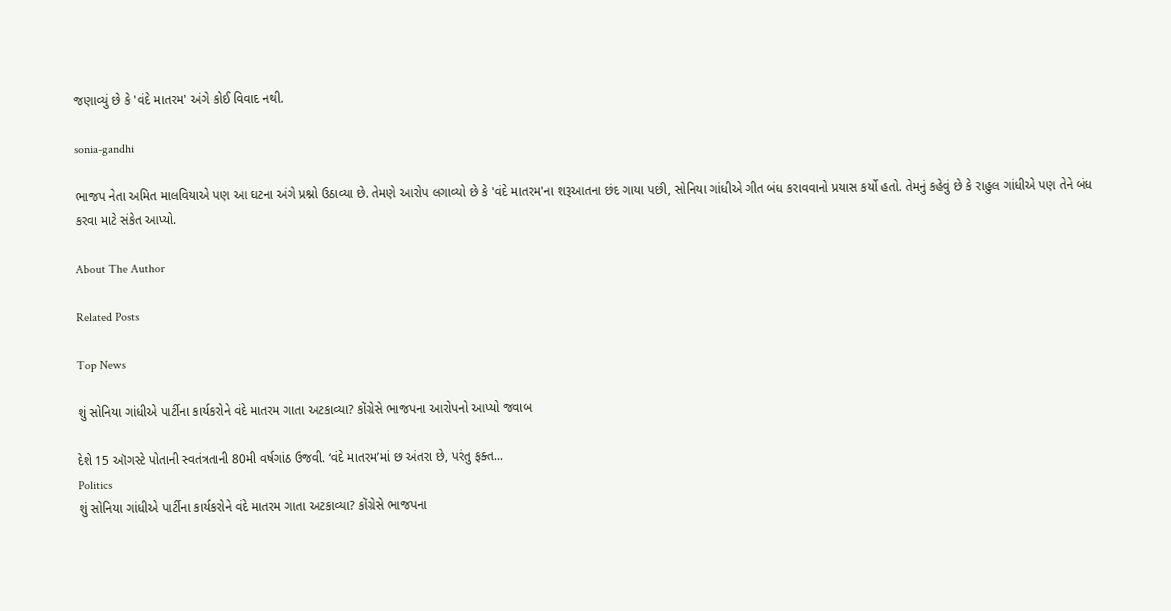જણાવ્યું છે કે 'વંદે માતરમ' અંગે કોઈ વિવાદ નથી.

sonia-gandhi

ભાજપ નેતા અમિત માલવિયાએ પણ આ ઘટના અંગે પ્રશ્નો ઉઠાવ્યા છે. તેમણે આરોપ લગાવ્યો છે કે 'વંદે માતરમ'ના શરૂઆતના છંદ ગાયા પછી, સોનિયા ગાંધીએ ગીત બંધ કરાવવાનો પ્રયાસ કર્યો હતો. તેમનું કહેવું છે કે રાહુલ ગાંધીએ પણ તેને બંધ કરવા માટે સંકેત આપ્યો.

About The Author

Related Posts

Top News

શું સોનિયા ગાંધીએ પાર્ટીના કાર્યકરોને વંદે માતરમ ગાતા અટકાવ્યા? કોંગ્રેસે ભાજપના આરોપનો આપ્યો જવાબ

દેશે 15 ઑગસ્ટે પોતાની સ્વતંત્રતાની 80મી વર્ષગાંઠ ઉજવી. ‘વંદે માતરમ’માં છ અંતરા છે, પરંતુ ફક્ત...
Politics
શું સોનિયા ગાંધીએ પાર્ટીના કાર્યકરોને વંદે માતરમ ગાતા અટકાવ્યા? કોંગ્રેસે ભાજપના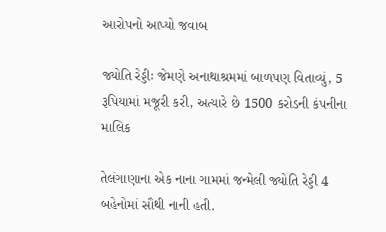આરોપનો આપ્યો જવાબ

જ્યોતિ રેડ્ડીઃ જેમણે અનાથાશ્રમમાં બાળપણ વિતાવ્યું, 5 રૂપિયામાં મજૂરી કરી, અત્યારે છે 1500 કરોડની કંપનીના માલિક

તેલંગાણાના એક નાના ગામમાં જન્મેલી જ્યોતિ રેડ્ડી 4 બહેનોમાં સૌથી નાની હતી.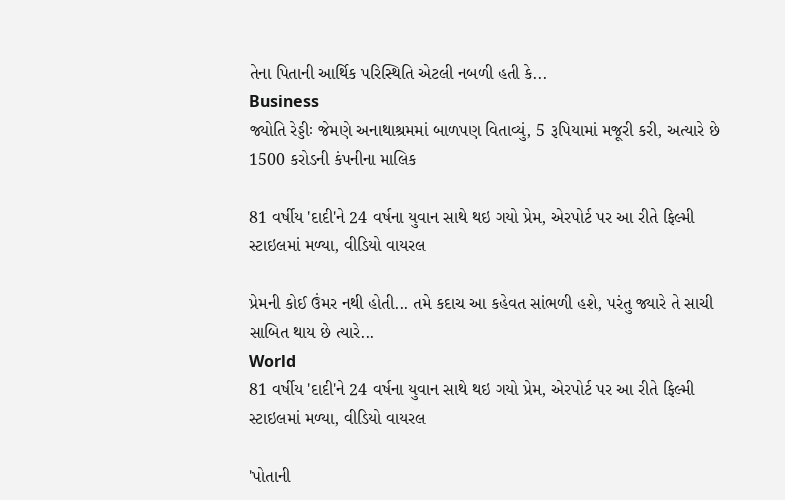તેના પિતાની આર્થિક પરિસ્થિતિ એટલી નબળી હતી કે...
Business
જ્યોતિ રેડ્ડીઃ જેમણે અનાથાશ્રમમાં બાળપણ વિતાવ્યું, 5 રૂપિયામાં મજૂરી કરી, અત્યારે છે 1500 કરોડની કંપનીના માલિક

81 વર્ષીય 'દાદી'ને 24 વર્ષના યુવાન સાથે થઇ ગયો પ્રેમ, એરપોર્ટ પર આ રીતે ફિલ્મી સ્ટાઇલમાં મળ્યા, વીડિયો વાયરલ

પ્રેમની કોઈ ઉંમર નથી હોતી... તમે કદાચ આ કહેવત સાંભળી હશે, પરંતુ જ્યારે તે સાચી સાબિત થાય છે ત્યારે...
World
81 વર્ષીય 'દાદી'ને 24 વર્ષના યુવાન સાથે થઇ ગયો પ્રેમ, એરપોર્ટ પર આ રીતે ફિલ્મી સ્ટાઇલમાં મળ્યા, વીડિયો વાયરલ

'પોતાની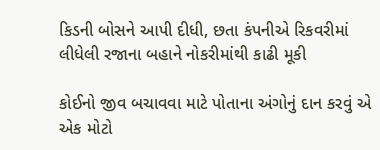કિડની બોસને આપી દીધી, છતા કંપનીએ રિકવરીમાં લીધેલી રજાના બહાને નોકરીમાંથી કાઢી મૂકી

કોઈનો જીવ બચાવવા માટે પોતાના અંગોનું દાન કરવું એ એક મોટો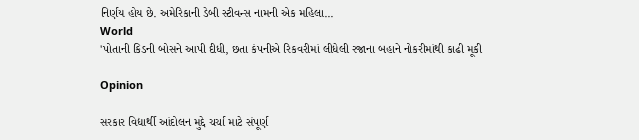નિર્ણય હોય છે. અમેરિકાની ડેબી સ્ટીવન્સ નામની એક મહિલા...
World
'પોતાની કિડની બોસને આપી દીધી, છતા કંપનીએ રિકવરીમાં લીધેલી રજાના બહાને નોકરીમાંથી કાઢી મૂકી

Opinion

સરકાર વિદ્યાર્થી આંદોલન મુદ્દે ચર્ચા માટે સંપૂર્ણ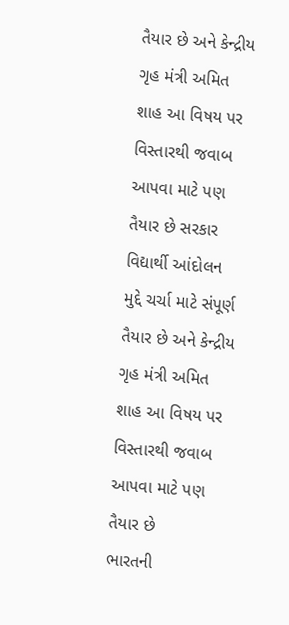તૈયાર છે અને કેન્દ્રીય ગૃહ મંત્રી અમિત શાહ આ વિષય પર વિસ્તારથી જવાબ આપવા માટે પણ તૈયાર છે સરકાર વિદ્યાર્થી આંદોલન મુદ્દે ચર્ચા માટે સંપૂર્ણ તૈયાર છે અને કેન્દ્રીય ગૃહ મંત્રી અમિત શાહ આ વિષય પર વિસ્તારથી જવાબ આપવા માટે પણ તૈયાર છે
ભારતની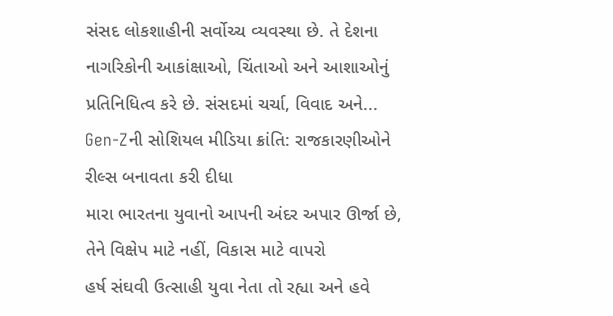સંસદ લોકશાહીની સર્વોચ્ચ વ્યવસ્થા છે. તે દેશના નાગરિકોની આકાંક્ષાઓ, ચિંતાઓ અને આશાઓનું પ્રતિનિધિત્વ કરે છે. સંસદમાં ચર્ચા, વિવાદ અને...
Gen-Zની સોશિયલ મીડિયા ક્રાંતિ: રાજકારણીઓને રીલ્સ બનાવતા કરી દીધા
મારા ભારતના યુવાનો આપની અંદર અપાર ઊર્જા છે, તેને વિક્ષેપ માટે નહીં, વિકાસ માટે વાપરો
હર્ષ સંઘવી ઉત્સાહી યુવા નેતા તો રહ્યા અને હવે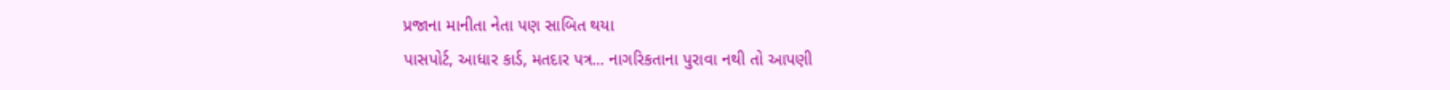પ્રજાના માનીતા નેતા પણ સાબિત થયા
પાસપોર્ટ, આધાર કાર્ડ, મતદાર પત્ર... નાગરિકતાના પુરાવા નથી તો આપણી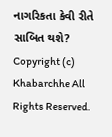નાગરિકતા કેવી રીતે સાબિત થશે?
Copyright (c) Khabarchhe All Rights Reserved.